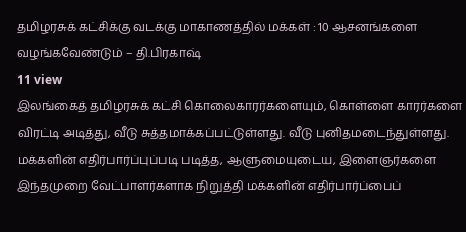தமிழரசுக் கட்சிக்கு வடக்கு மாகாணத்தில் மக்கள் : 10 ஆசனங்களை வழங்கவேண்டும் – தி.பிரகாஷ்
11 view
இலங்கைத் தமிழரசுக் கட்சி கொலைகாரர்களையும், கொள்ளை காரர்களை விரட்டி அடித்து, வீடு சுத்தமாக்கப்பட்டுள்ளது. வீடு புனிதமடைந்துள்ளது. மக்களின் எதிர்பார்ப்புப்படி படித்த, ஆளுமையுடைய, இளைஞர்களை இந்தமுறை வேட்பாளர்களாக நிறுத்தி மக்களின் எதிர்பார்ப்பைப்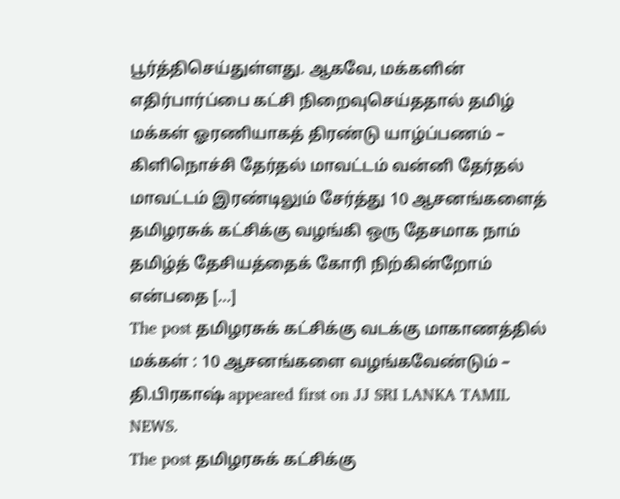பூர்த்திசெய்துள்ளது. ஆகவே, மக்களின் எதிர்பார்ப்பை கட்சி நிறைவுசெய்ததால் தமிழ் மக்கள் ஓரணியாகத் திரண்டு யாழ்ப்பணம் – கிளிநொச்சி தேர்தல் மாவட்டம் வன்னி தேர்தல் மாவட்டம் இரண்டிலும் சேர்த்து 10 ஆசனங்களைத் தமிழரசுக் கட்சிக்கு வழங்கி ஒரு தேசமாக நாம் தமிழ்த் தேசியத்தைக் கோரி நிற்கின்றோம் என்பதை […]
The post தமிழரசுக் கட்சிக்கு வடக்கு மாகாணத்தில் மக்கள் : 10 ஆசனங்களை வழங்கவேண்டும் – தி.பிரகாஷ் appeared first on JJ SRI LANKA TAMIL NEWS.
The post தமிழரசுக் கட்சிக்கு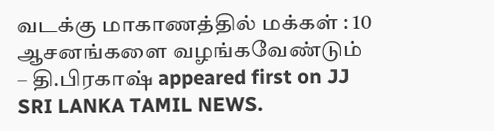வடக்கு மாகாணத்தில் மக்கள் : 10 ஆசனங்களை வழங்கவேண்டும் – தி.பிரகாஷ் appeared first on JJ SRI LANKA TAMIL NEWS.